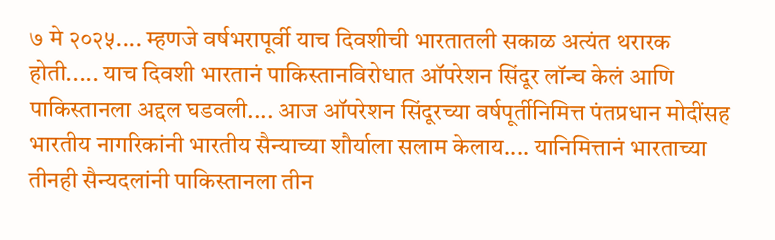७ मे २०२५.... म्हणजे वर्षभरापूर्वी याच दिवशीची भारतातली सकाळ अत्यंत थरारक होती..... याच दिवशी भारतानं पाकिस्तानविरोधात ऑपरेशन सिंदूर लॉन्च केलं आणि पाकिस्तानला अद्दल घडवली.... आज ऑपरेशन सिंदूरच्या वर्षपूर्तीनिमित्त पंतप्रधान मोदींसह भारतीय नागरिकांनी भारतीय सैन्याच्या शौर्याला सलाम केलाय.... यानिमित्तानं भारताच्या तीनही सैन्यदलांनी पाकिस्तानला तीन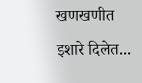खणखणीत इशारे दिलेत...